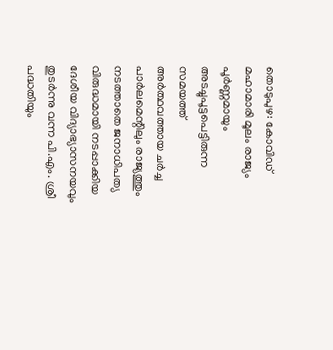തൊടുപുഴ: കോവിഡ് മഹാമാരി മൂലം രാജ്യം പൂർണ്ണമായും അടച്ചുപൂട്ടപെട്ടിരുന്ന സമയത്ത് അർത്ഥവത്തായ ചർച്ച പാർലമെന്റിലും രാജ്യത്തും നടത്താതെ ജനാധിപത്യ വിരുദ്ധമായി നടപ്പാക്കിയ ദേശീയ വിദ്യാഭ്യാസനയവും തുടർന്നു വന്ന പി.എം. ശ്രീ പദ്ധതിയും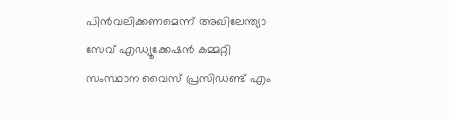പിൻവലിക്കണമെന്ന് അഖിലേന്ത്യാ സേവ് എഡ്യൂക്കേഷൻ കമ്മറ്റി സംസ്ഥാന വൈസ് പ്രസിഡണ്ട് എം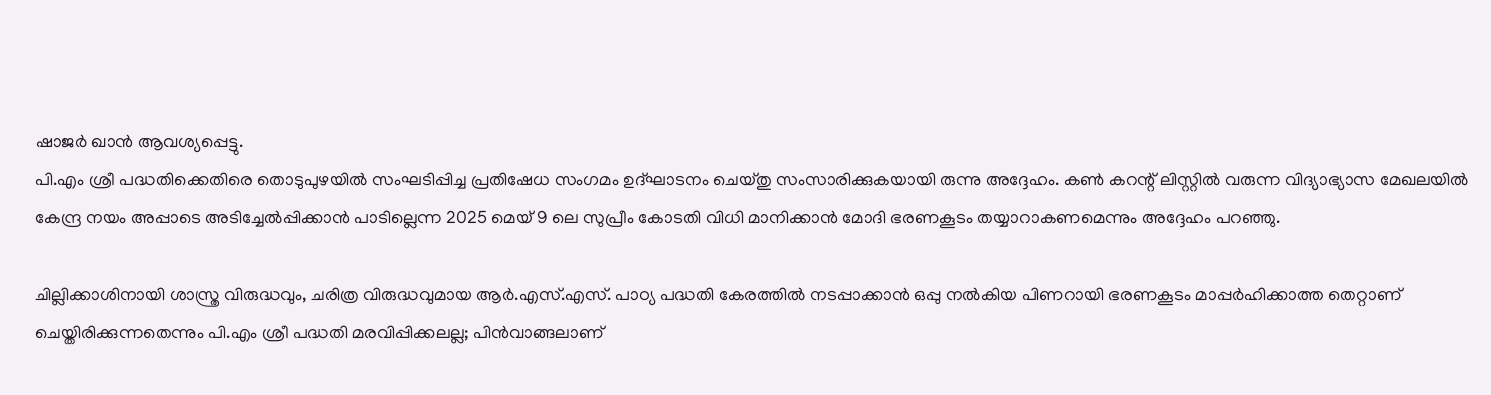ഷാജർ ഖാൻ ആവശ്യപ്പെട്ടു.
പി.എം ശ്രീ പദ്ധതിക്കെതിരെ തൊടുപുഴയിൽ സംഘടിപ്പിച്ച പ്രതിഷേധ സംഗമം ഉദ്ഘാടനം ചെയ്തു സംസാരിക്കുകയായി രുന്നു അദ്ദേഹം. കൺ കറന്റ് ലിസ്റ്റിൽ വരുന്ന വിദ്യാഭ്യാസ മേഖലയിൽ കേന്ദ്ര നയം അപ്പാടെ അടിച്ചേൽപ്പിക്കാൻ പാടില്ലെന്ന 2025 മെയ് 9 ലെ സുപ്രീം കോടതി വിധി മാനിക്കാൻ മോദി ഭരണകൂടം തയ്യാറാകണമെന്നും അദ്ദേഹം പറഞ്ഞു.

ചില്ലിക്കാശിനായി ശാസ്ത്ര വിരുദ്ധവും, ചരിത്ര വിരുദ്ധവുമായ ആർ.എസ്.എസ്. പാഠ്യ പദ്ധതി കേരത്തിൽ നടപ്പാക്കാൻ ഒപ്പു നൽകിയ പിണറായി ഭരണകൂടം മാപ്പർഹിക്കാത്ത തെറ്റാണ് ചെയ്തിരിക്കുന്നതെന്നും പി.എം ശ്രീ പദ്ധതി മരവിപ്പിക്കലല്ല; പിൻവാങ്ങലാണ്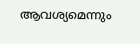ആവശ്യമെന്നും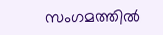സംഗമത്തിൽ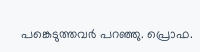പങ്കെടുത്തവർ പറഞ്ഞു. പ്രൊഫ.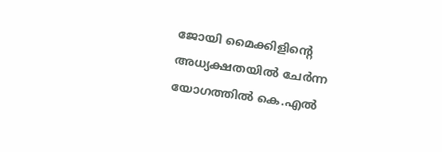ജോയി മൈക്കിളിന്റെ അധ്യക്ഷതയിൽ ചേർന്ന യോഗത്തിൽ കെ.എൽ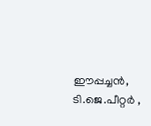ഈപ്പച്ചൻ, ടി.ജെ.പീറ്റർ ,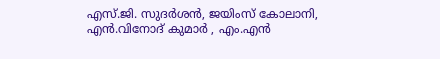എസ്.ജി. സുദർശൻ, ജയിംസ് കോലാനി, എൻ.വിനോദ് കുമാർ , എം.എൻ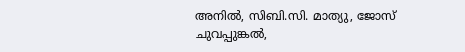അനിൽ, സിബി.സി. മാത്യു, ജോസ് ചുവപ്പുങ്കൽ,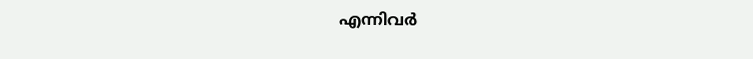എന്നിവർ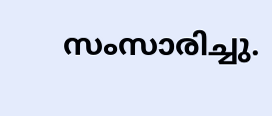സംസാരിച്ചു.